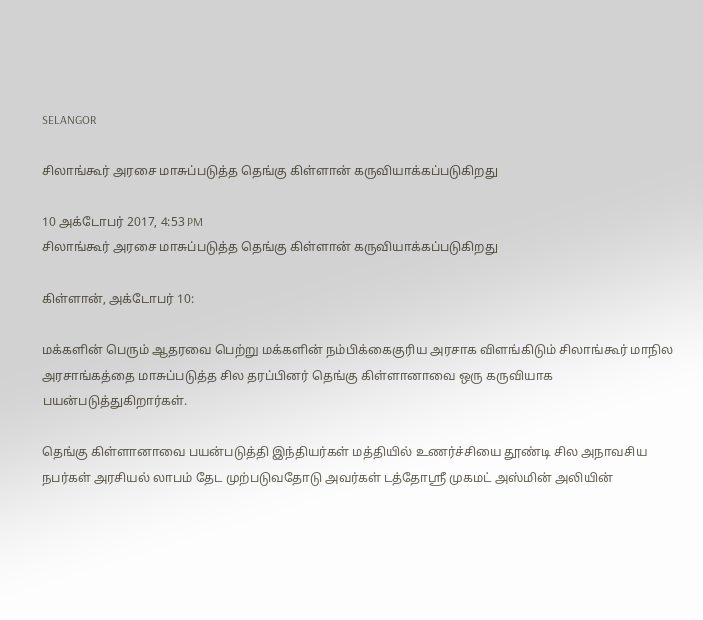SELANGOR

சிலாங்கூர் அரசை மாசுப்படுத்த தெங்கு கிள்ளான் கருவியாக்கப்படுகிறது

10 அக்டோபர் 2017, 4:53 PM
சிலாங்கூர் அரசை மாசுப்படுத்த தெங்கு கிள்ளான் கருவியாக்கப்படுகிறது

கிள்ளான், அக்டோபர் 10:

மக்களின் பெரும் ஆதரவை பெற்று மக்களின் நம்பிக்கைகுரிய அரசாக விளங்கிடும் சிலாங்கூர் மாநில அரசாங்கத்தை மாசுப்படுத்த சில தரப்பினர் தெங்கு கிள்ளானாவை ஒரு கருவியாக பயன்படுத்துகிறார்கள்.

தெங்கு கிள்ளானாவை பயன்படுத்தி இந்தியர்கள் மத்தியில் உணர்ச்சியை தூண்டி சில அநாவசிய நபர்கள் அரசியல் லாபம் தேட முற்படுவதோடு அவர்கள் டத்தோஸ்ரீ முகமட் அஸ்மின் அலியின்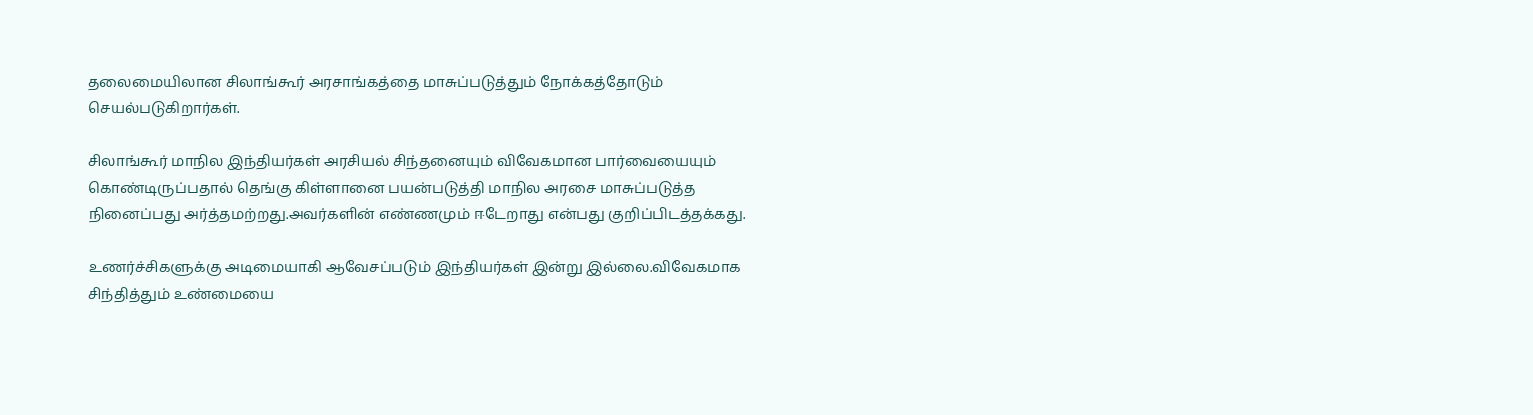தலைமையிலான சிலாங்கூர் அரசாங்கத்தை மாசுப்படுத்தும் நோக்கத்தோடும் செயல்படுகிறார்கள்.

சிலாங்கூர் மாநில இந்தியர்கள் அரசியல் சிந்தனையும் விவேகமான பார்வையையும் கொண்டிருப்பதால் தெங்கு கிள்ளானை பயன்படுத்தி மாநில அரசை மாசுப்படுத்த நினைப்பது அர்த்தமற்றது.அவர்களின் எண்ணமும் ஈடேறாது என்பது குறிப்பிடத்தக்கது.

உணர்ச்சிகளுக்கு அடிமையாகி ஆவேசப்படும் இந்தியர்கள் இன்று இல்லை.விவேகமாக சிந்தித்தும் உண்மையை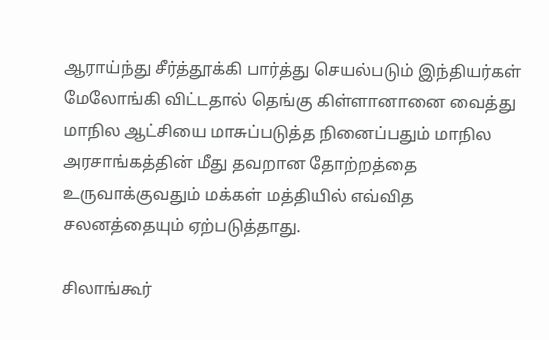ஆராய்ந்து சீர்த்தூக்கி பார்த்து செயல்படும் இந்தியர்கள் மேலோங்கி விட்டதால் தெங்கு கிள்ளானானை வைத்து மாநில ஆட்சியை மாசுப்படுத்த நினைப்பதும் மாநில அரசாங்கத்தின் மீது தவறான தோற்றத்தை உருவாக்குவதும் மக்கள் மத்தியில் எவ்வித சலனத்தையும் ஏற்படுத்தாது.

சிலாங்கூர்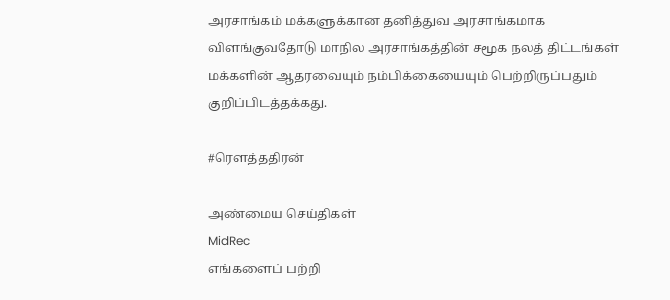அரசாங்கம் மக்களுக்கான தனித்துவ அரசாங்கமாக விளங்குவதோடு மாநில அரசாங்கத்தின் சமூக நலத் திட்டங்கள் மக்களின் ஆதரவையும் நம்பிக்கையையும் பெற்றிருப்பதும் குறிப்பிடத்தக்கது.

#ரௌத்ததிரன்

அண்மைய செய்திகள்
MidRec
எங்களைப் பற்றி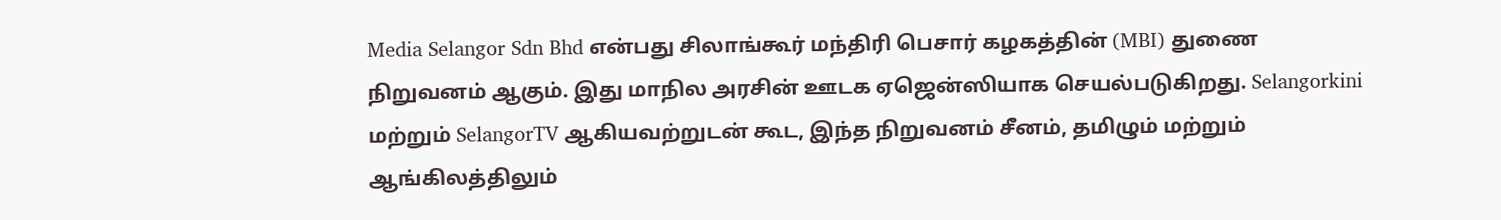Media Selangor Sdn Bhd என்பது சிலாங்கூர் மந்திரி பெசார் கழகத்தின் (MBI) துணை நிறுவனம் ஆகும். இது மாநில அரசின் ஊடக ஏஜென்ஸியாக செயல்படுகிறது. Selangorkini மற்றும் SelangorTV ஆகியவற்றுடன் கூட, இந்த நிறுவனம் சீனம், தமிழும் மற்றும் ஆங்கிலத்திலும்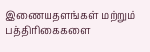இணையதளங்கள் மற்றும் பத்திரிகைகளை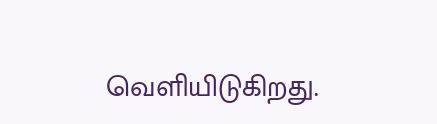வெளியிடுகிறது.